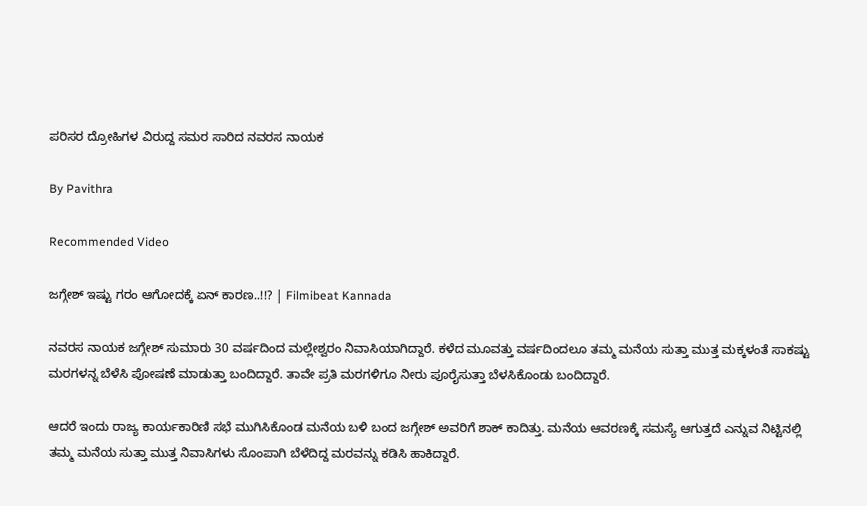ಪರಿಸರ ದ್ರೋಹಿಗಳ ವಿರುದ್ದ ಸಮರ ಸಾರಿದ ನವರಸ ನಾಯಕ

By Pavithra

Recommended Video

ಜಗ್ಗೇಶ್ ಇಷ್ಟು ಗರಂ ಆಗೋದಕ್ಕೆ ಏನ್ ಕಾರಣ..!!? | Filmibeat Kannada

ನವರಸ ನಾಯಕ ಜಗ್ಗೇಶ್ ಸುಮಾರು 30 ವರ್ಷದಿಂದ ಮಲ್ಲೇಶ್ವರಂ ನಿವಾಸಿಯಾಗಿದ್ದಾರೆ. ಕಳೆದ ಮೂವತ್ತು ವರ್ಷದಿಂದಲೂ ತಮ್ಮ ಮನೆಯ ಸುತ್ತಾ ಮುತ್ತ ಮಕ್ಕಳಂತೆ ಸಾಕಷ್ಟು ಮರಗಳನ್ನ ಬೆಳೆಸಿ ಪೋಷಣೆ ಮಾಡುತ್ತಾ ಬಂದಿದ್ದಾರೆ. ತಾವೇ ಪ್ರತಿ ಮರಗಳಿಗೂ ನೀರು ಪೂರೈಸುತ್ತಾ ಬೆಳಸಿಕೊಂಡು ಬಂದಿದ್ದಾರೆ.

ಆದರೆ ಇಂದು ರಾಜ್ಯ ಕಾರ್ಯಕಾರಿಣಿ ಸಭೆ ಮುಗಿಸಿಕೊಂಡ ಮನೆಯ ಬಳಿ ಬಂದ ಜಗ್ಗೇಶ್ ಅವರಿಗೆ ಶಾಕ್ ಕಾದಿತ್ತು. ಮನೆಯ ಆವರಣಕ್ಕೆ ಸಮಸ್ಯೆ ಆಗುತ್ತದೆ ಎನ್ನುವ ನಿಟ್ಟಿನಲ್ಲಿ ತಮ್ಮ ಮನೆಯ ಸುತ್ತಾ ಮುತ್ತ ನಿವಾಸಿಗಳು ಸೊಂಪಾಗಿ ಬೆಳೆದಿದ್ದ ಮರವನ್ನು ಕಡಿಸಿ ಹಾಕಿದ್ದಾರೆ.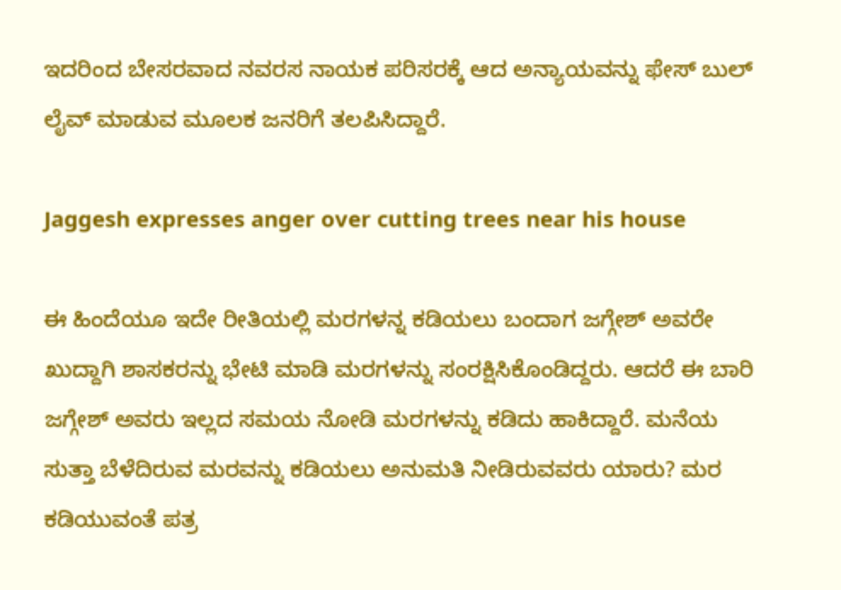ಇದರಿಂದ ಬೇಸರವಾದ ನವರಸ ನಾಯಕ ಪರಿಸರಕ್ಕೆ ಆದ ಅನ್ಯಾಯವನ್ನು ಫೇಸ್ ಬುಲ್ ಲೈವ್ ಮಾಡುವ ಮೂಲಕ ಜನರಿಗೆ ತಲಪಿಸಿದ್ದಾರೆ.

Jaggesh expresses anger over cutting trees near his house

ಈ ಹಿಂದೆಯೂ ಇದೇ ರೀತಿಯಲ್ಲಿ ಮರಗಳನ್ನ ಕಡಿಯಲು ಬಂದಾಗ ಜಗ್ಗೇಶ್ ಅವರೇ ಖುದ್ದಾಗಿ ಶಾಸಕರನ್ನು ಭೇಟಿ ಮಾಡಿ ಮರಗಳನ್ನು ಸಂರಕ್ಷಿಸಿಕೊಂಡಿದ್ದರು. ಆದರೆ ಈ ಬಾರಿ ಜಗ್ಗೇಶ್ ಅವರು ಇಲ್ಲದ ಸಮಯ ನೋಡಿ ಮರಗಳನ್ನು ಕಡಿದು ಹಾಕಿದ್ದಾರೆ. ಮನೆಯ ಸುತ್ತಾ ಬೆಳೆದಿರುವ ಮರವನ್ನು ಕಡಿಯಲು ಅನುಮತಿ ನೀಡಿರುವವರು ಯಾರು? ಮರ ಕಡಿಯುವಂತೆ ಪತ್ರ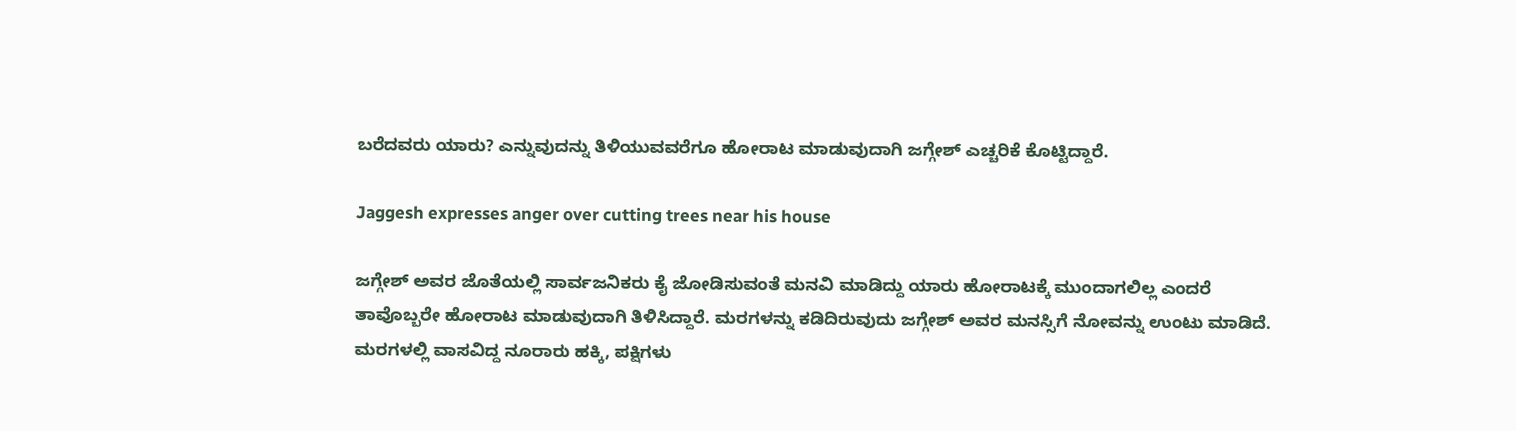ಬರೆದವರು ಯಾರು? ಎನ್ನುವುದನ್ನು ತಿಳಿಯುವವರೆಗೂ ಹೋರಾಟ ಮಾಡುವುದಾಗಿ ಜಗ್ಗೇಶ್ ಎಚ್ಚರಿಕೆ ಕೊಟ್ಟಿದ್ದಾರೆ.

Jaggesh expresses anger over cutting trees near his house

ಜಗ್ಗೇಶ್ ಅವರ ಜೊತೆಯಲ್ಲಿ ಸಾರ್ವಜನಿಕರು ಕೈ ಜೋಡಿಸುವಂತೆ ಮನವಿ ಮಾಡಿದ್ದು ಯಾರು ಹೋರಾಟಕ್ಕೆ ಮುಂದಾಗಲಿಲ್ಲ ಎಂದರೆ ತಾವೊಬ್ಬರೇ ಹೋರಾಟ ಮಾಡುವುದಾಗಿ ತಿಳಿಸಿದ್ದಾರೆ. ಮರಗಳನ್ನು ಕಡಿದಿರುವುದು ಜಗ್ಗೇಶ್ ಅವರ ಮನಸ್ಸಿಗೆ ನೋವನ್ನು ಉಂಟು ಮಾಡಿದೆ. ಮರಗಳಲ್ಲಿ ವಾಸವಿದ್ದ ನೂರಾರು ಹಕ್ಕಿ, ಪಕ್ಷಿಗಳು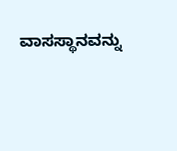ವಾಸಸ್ಥಾನವನ್ನು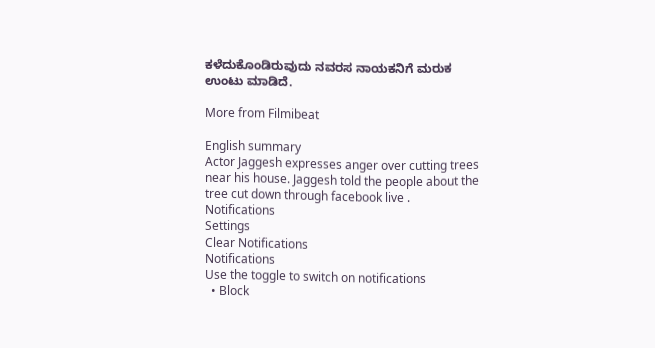ಕಳೆದುಕೊಂಡಿರುವುದು ನವರಸ ನಾಯಕನಿಗೆ ಮರುಕ ಉಂಟು ಮಾಡಿದೆ.

More from Filmibeat

English summary
Actor Jaggesh expresses anger over cutting trees near his house. Jaggesh told the people about the tree cut down through facebook live .
Notifications
Settings
Clear Notifications
Notifications
Use the toggle to switch on notifications
  • Block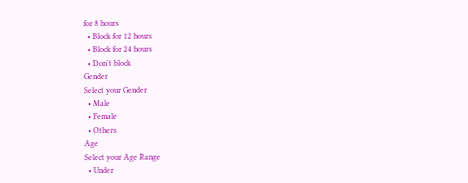for 8 hours
  • Block for 12 hours
  • Block for 24 hours
  • Don't block
Gender
Select your Gender
  • Male
  • Female
  • Others
Age
Select your Age Range
  • Under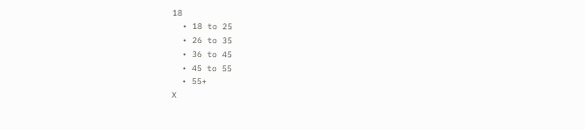18
  • 18 to 25
  • 26 to 35
  • 36 to 45
  • 45 to 55
  • 55+
X